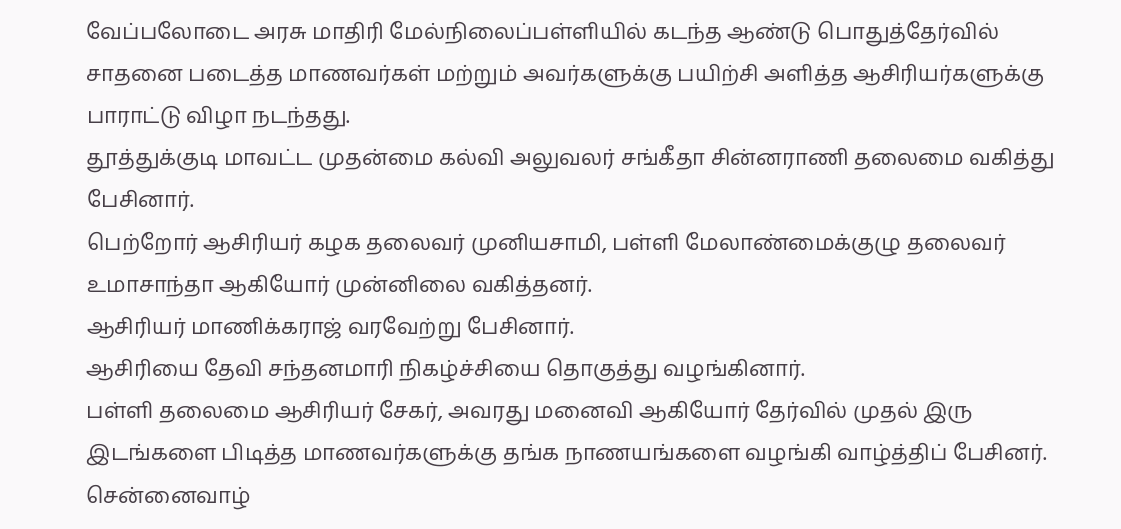வேப்பலோடை அரசு மாதிரி மேல்நிலைப்பள்ளியில் கடந்த ஆண்டு பொதுத்தேர்வில் சாதனை படைத்த மாணவர்கள் மற்றும் அவர்களுக்கு பயிற்சி அளித்த ஆசிரியர்களுக்கு பாராட்டு விழா நடந்தது.
தூத்துக்குடி மாவட்ட முதன்மை கல்வி அலுவலர் சங்கீதா சின்னராணி தலைமை வகித்து பேசினார்.
பெற்றோர் ஆசிரியர் கழக தலைவர் முனியசாமி, பள்ளி மேலாண்மைக்குழு தலைவர் உமாசாந்தா ஆகியோர் முன்னிலை வகித்தனர்.
ஆசிரியர் மாணிக்கராஜ் வரவேற்று பேசினார்.
ஆசிரியை தேவி சந்தனமாரி நிகழ்ச்சியை தொகுத்து வழங்கினார்.
பள்ளி தலைமை ஆசிரியர் சேகர், அவரது மனைவி ஆகியோர் தேர்வில் முதல் இரு இடங்களை பிடித்த மாணவர்களுக்கு தங்க நாணயங்களை வழங்கி வாழ்த்திப் பேசினர்.
சென்னைவாழ்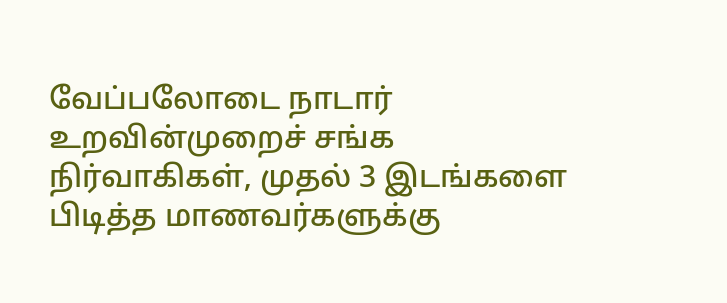வேப்பலோடை நாடார் உறவின்முறைச் சங்க நிர்வாகிகள், முதல் 3 இடங்களை பிடித்த மாணவர்களுக்கு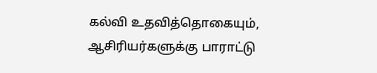கல்வி உதவித்தொகையும், ஆசிரியர்களுக்கு பாராட்டு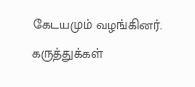கேடயமும் வழங்கினர்.
கருத்துக்கள்